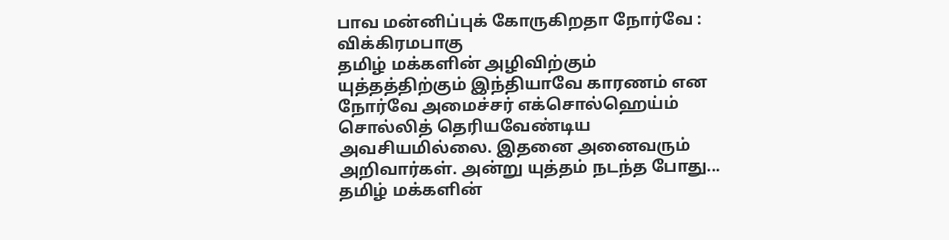பாவ மன்னிப்புக் கோருகிறதா நோர்வே : விக்கிரமபாகு
தமிழ் மக்களின் அழிவிற்கும் யுத்தத்திற்கும் இந்தியாவே காரணம் என நோர்வே அமைச்சர் எக்சொல்ஹெய்ம் சொல்லித் தெரியவேண்டிய அவசியமில்லை. இதனை அனைவரும் அறிவார்கள். அன்று யுத்தம் நடந்த போது...
தமிழ் மக்களின்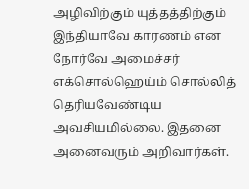அழிவிற்கும் யுத்தத்திற்கும் இந்தியாவே காரணம் என நோர்வே அமைச்சர் எக்சொல்ஹெய்ம் சொல்லித் தெரியவேண்டிய அவசியமில்லை. இதனை அனைவரும் அறிவார்கள்.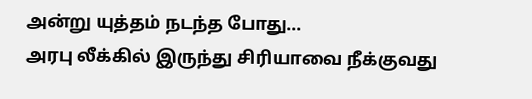அன்று யுத்தம் நடந்த போது...
அரபு லீக்கில் இருந்து சிரியாவை நீக்குவது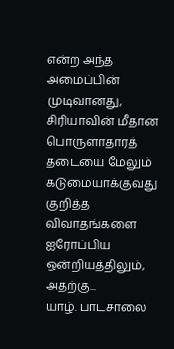என்ற அந்த அமைப்பின் முடிவானது, சிரியாவின் மீதான பொருளாதாரத் தடையை மேலும் கடுமையாக்குவது குறித்த விவாதங்களை ஐரோப்பிய ஒன்றியத்திலும், அதற்கு...
யாழ். பாடசாலை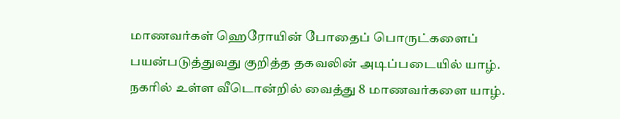மாணவர்கள் ஹெரோயின் போதைப் பொருட்களைப் பயன்படுத்துவது குறித்த தகவலின் அடிப்படையில் யாழ். நகரில் உள்ள வீடொன்றில் வைத்து 8 மாணவர்களை யாழ்.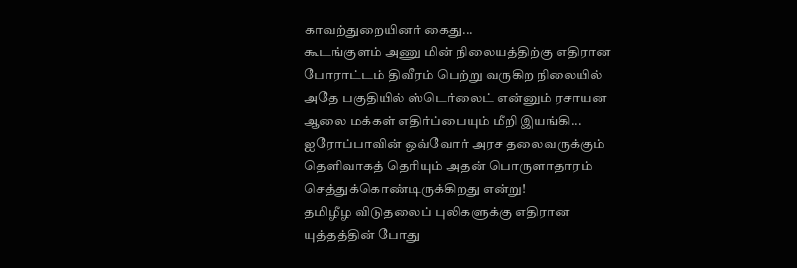காவற்துறையினர் கைது...
கூடங்குளம் அணு மின் நிலையத்திற்கு எதிரான போராட்டம் திவீரம் பெற்று வருகிற நிலையில் அதே பகுதியில் ஸ்டெர்லைட் என்னும் ரசாயன ஆலை மக்கள் எதிர்ப்பையும் மீறி இயங்கி...
ஐரோப்பாவின் ஒவ்வோர் அரச தலைவருக்கும் தெளிவாகத் தெரியும் அதன் பொருளாதாரம் செத்துக்கொண்டிருக்கிறது என்று!
தமிழீழ விடுதலைப் புலிகளுக்கு எதிரான யுத்தத்தின் போது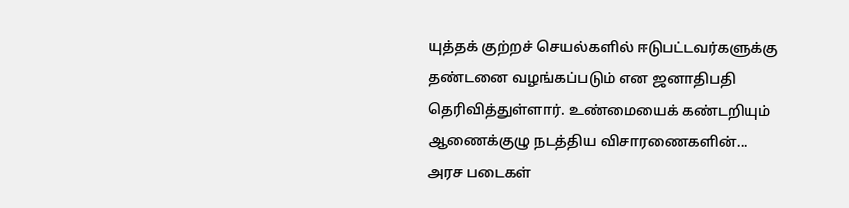யுத்தக் குற்றச் செயல்களில் ஈடுபட்டவர்களுக்கு தண்டனை வழங்கப்படும் என ஜனாதிபதி தெரிவித்துள்ளார். உண்மையைக் கண்டறியும் ஆணைக்குழு நடத்திய விசாரணைகளின்...
அரச படைகள்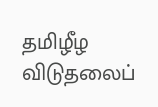தமிழீழ விடுதலைப்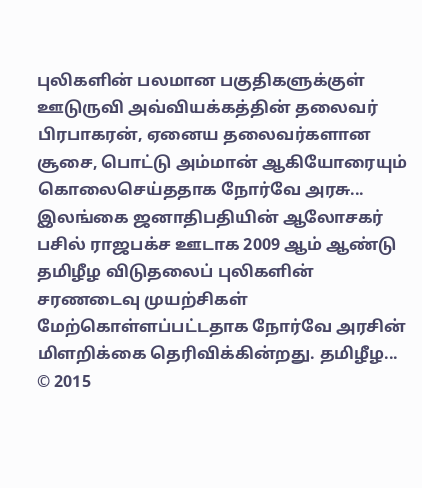புலிகளின் பலமான பகுதிகளுக்குள் ஊடுருவி அவ்வியக்கத்தின் தலைவர் பிரபாகரன், ஏனைய தலைவர்களான சூசை, பொட்டு அம்மான் ஆகியோரையும் கொலைசெய்ததாக நோர்வே அரசு...
இலங்கை ஜனாதிபதியின் ஆலோசகர் பசில் ராஜபக்ச ஊடாக 2009 ஆம் ஆண்டு தமிழீழ விடுதலைப் புலிகளின் சரணடைவு முயற்சிகள் மேற்கொள்ளப்பட்டதாக நோர்வே அரசின் மிளறிக்கை தெரிவிக்கின்றது. தமிழீழ...
© 2015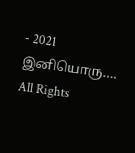- 2021 இனியொரு…. All Rights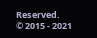Reserved.
© 2015 - 2021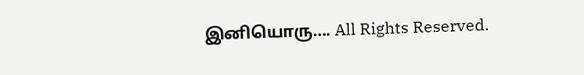இனியொரு…. All Rights Reserved.